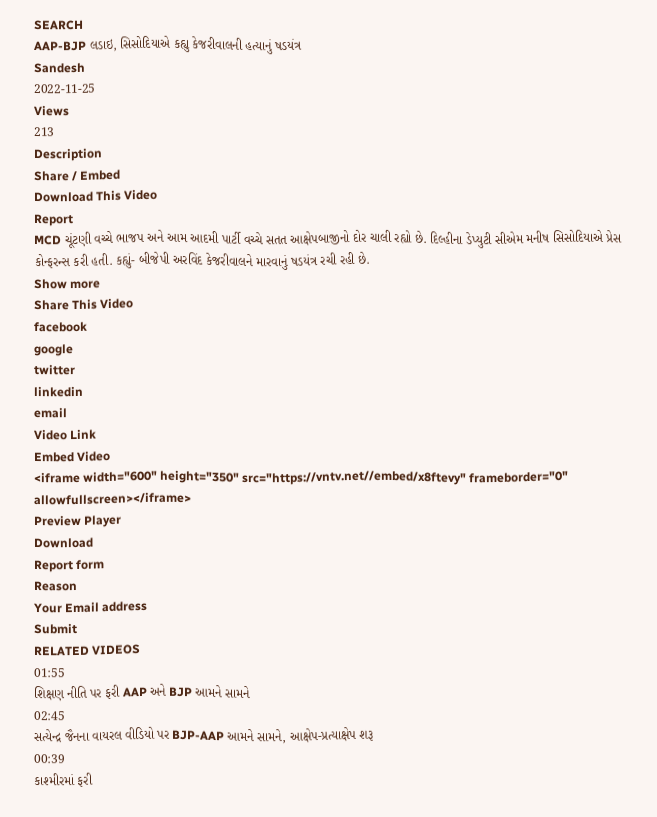SEARCH
AAP-BJP લડાઇ, સિસોદિયાએ કહ્યુ કેજરીવાલની હત્યાનું ષડયંત્ર
Sandesh
2022-11-25
Views
213
Description
Share / Embed
Download This Video
Report
MCD ચૂંટણી વચ્ચે ભાજપ અને આમ આદમી પાર્ટી વચ્ચે સતત આક્ષેપબાજીનો દોર ચાલી રહ્યો છે. દિલ્હીના ડેપ્યુટી સીએમ મનીષ સિસોદિયાએ પ્રેસ કોન્ફરન્સ કરી હતી. કહ્યું- બીજેપી અરવિંદ કેજરીવાલને મારવાનું ષડયંત્ર રચી રહી છે.
Show more
Share This Video
facebook
google
twitter
linkedin
email
Video Link
Embed Video
<iframe width="600" height="350" src="https://vntv.net//embed/x8ftevy" frameborder="0" allowfullscreen></iframe>
Preview Player
Download
Report form
Reason
Your Email address
Submit
RELATED VIDEOS
01:55
શિક્ષણ નીતિ પર ફરી AAP અને BJP આમને સામને
02:45
સત્યેન્દ્ર જૈનના વાયરલ વીડિયો પર BJP-AAP આમને સામને, આક્ષેપ-પ્રત્યાક્ષેપ શરૂ
00:39
કાશ્મીરમાં ફરી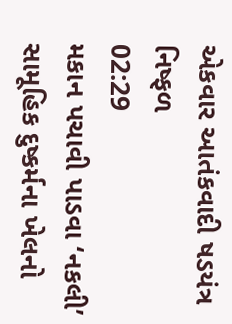એકવાર આતંકવાદી ષડયંત્ર નિષ્ફળ
02:29
મકાન પચાવી પાડવા ‘નકલી’ સામૂહિક દુષ્કર્મના ખેલનો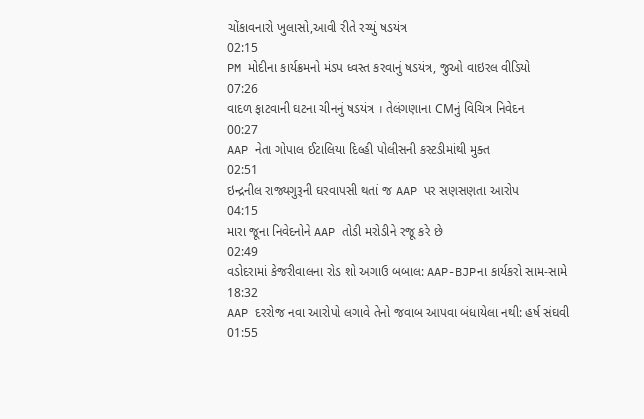ચોંકાવનારો ખુલાસો,આવી રીતે રચ્યું ષડયંત્ર
02:15
PM મોદીના કાર્યક્રમનો મંડપ ધ્વસ્ત કરવાનું ષડયંત્ર, જુઓ વાઇરલ વીડિયો
07:26
વાદળ ફાટવાની ઘટના ચીનનું ષડયંત્ર । તેલંગણાના CMનું વિચિત્ર નિવેદન
00:27
AAP નેતા ગોપાલ ઈટાલિયા દિલ્હી પોલીસની કસ્ટડીમાંથી મુક્ત
02:51
ઇન્દ્રનીલ રાજ્યગુરૂની ઘરવાપસી થતાં જ AAP પર સણસણતા આરોપ
04:15
મારા જૂના નિવેદનોને AAP તોડી મરોડીને રજૂ કરે છે
02:49
વડોદરામાં કેજરીવાલના રોડ શો અગાઉ બબાલ: AAP-BJPના કાર્યકરો સામ-સામે
18:32
AAP દરરોજ નવા આરોપો લગાવે તેનો જવાબ આપવા બંધાયેલા નથી: હર્ષ સંઘવી
01:55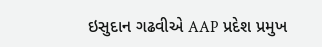ઇસુદાન ગઢવીએ AAP પ્રદેશ પ્રમુખ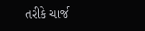તરીકે ચાર્જ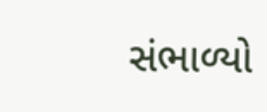સંભાળ્યો